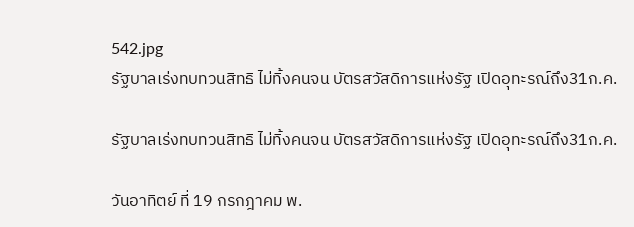542.jpg
รัฐบาลเร่งทบทวนสิทธิ ไม่ทิ้งคนจน บัตรสวัสดิการแห่งรัฐ เปิดอุทะรณ์ถึง31ก.ค.

รัฐบาลเร่งทบทวนสิทธิ ไม่ทิ้งคนจน บัตรสวัสดิการแห่งรัฐ เปิดอุทะรณ์ถึง31ก.ค.

วันอาทิตย์ ที่ 19 กรกฎาคม พ.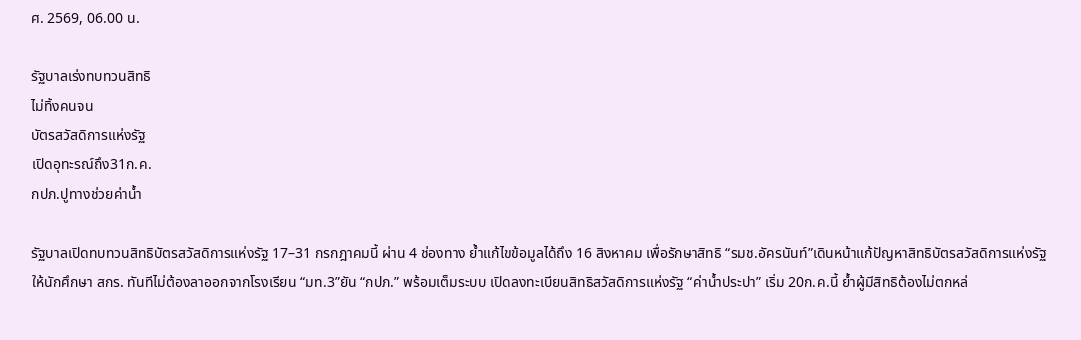ศ. 2569, 06.00 น.

รัฐบาลเร่งทบทวนสิทธิ
ไม่ทิ้งคนจน
บัตรสวัสดิการแห่งรัฐ
เปิดอุทะรณ์ถึง31ก.ค.
กปภ.ปูทางช่วยค่าน้ำ

รัฐบาลเปิดทบทวนสิทธิบัตรสวัสดิการแห่งรัฐ 17–31 กรกฎาคมนี้ ผ่าน 4 ช่องทาง ย้ำแก้ไขข้อมูลได้ถึง 16 สิงหาคม เพื่อรักษาสิทธิ “รมช.อัครนันท์”เดินหน้าแก้ปัญหาสิทธิบัตรสวัสดิการแห่งรัฐให้นักศึกษา สกร. ทันทีไม่ต้องลาออกจากโรงเรียน “มท.3”ยัน “กปภ.” พร้อมเต็มระบบ เปิดลงทะเบียนสิทธิสวัสดิการแห่งรัฐ “ค่าน้ำประปา” เริ่ม 20ก.ค.นี้ ย้ำผู้มีสิทธิต้องไม่ตกหล่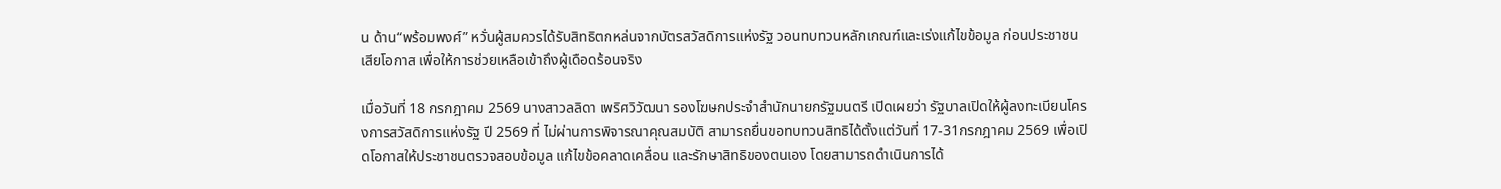น ด้าน“พร้อมพงศ์” หวั่นผู้สมควรได้รับสิทธิตกหล่นจากบัตรสวัสดิการแห่งรัฐ วอนทบทวนหลักเกณฑ์และเร่งแก้ไขข้อมูล ก่อนประชาชนเสียโอกาส เพื่อให้การช่วยเหลือเข้าถึงผู้เดือดร้อนจริง

เมื่อวันที่ 18 กรกฎาคม 2569 นางสาวลลิดา เพริศวิวัฒนา รองโฆษกประจำสำนักนายกรัฐมนตรี เปิดเผยว่า รัฐบาลเปิดให้ผู้ลงทะเบียนโครงการสวัสดิการแห่งรัฐ ปี 2569 ที่ ไม่ผ่านการพิจารณาคุณสมบัติ สามารถยื่นขอทบทวนสิทธิได้ตั้งแต่วันที่ 17-31กรกฎาคม 2569 เพื่อเปิดโอกาสให้ประชาชนตรวจสอบข้อมูล แก้ไขข้อคลาดเคลื่อน และรักษาสิทธิของตนเอง โดยสามารถดำเนินการได้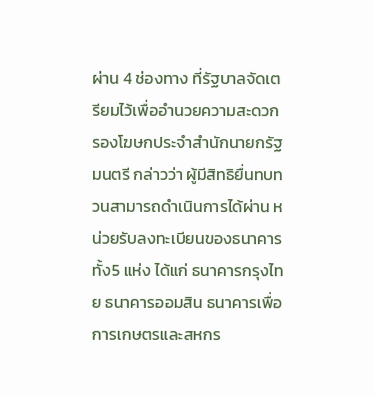ผ่าน 4 ช่องทาง ที่รัฐบาลจัดเตรียมไว้เพื่ออำนวยความสะดวก รองโฆษกประจำสำนักนายกรัฐมนตรี กล่าวว่า ผู้มีสิทธิยื่นทบทวนสามารถดำเนินการได้ผ่าน หน่วยรับลงทะเบียนของธนาคารทั้ง5 แห่ง ได้แก่ ธนาคารกรุงไทย ธนาคารออมสิน ธนาคารเพื่อการเกษตรและสหกร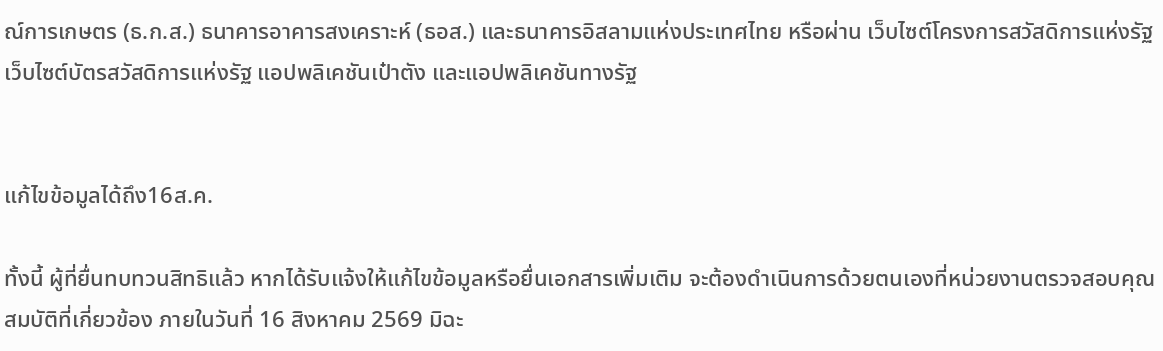ณ์การเกษตร (ธ.ก.ส.) ธนาคารอาคารสงเคราะห์ (ธอส.) และธนาคารอิสลามแห่งประเทศไทย หรือผ่าน เว็บไซต์โครงการสวัสดิการแห่งรัฐ เว็บไซต์บัตรสวัสดิการแห่งรัฐ แอปพลิเคชันเป๋าตัง และแอปพลิเคชันทางรัฐ


แก้ไขข้อมูลได้ถึง16ส.ค.

ทั้งนี้ ผู้ที่ยื่นทบทวนสิทธิแล้ว หากได้รับแจ้งให้แก้ไขข้อมูลหรือยื่นเอกสารเพิ่มเติม จะต้องดำเนินการด้วยตนเองที่หน่วยงานตรวจสอบคุณสมบัติที่เกี่ยวข้อง ภายในวันที่ 16 สิงหาคม 2569 มิฉะ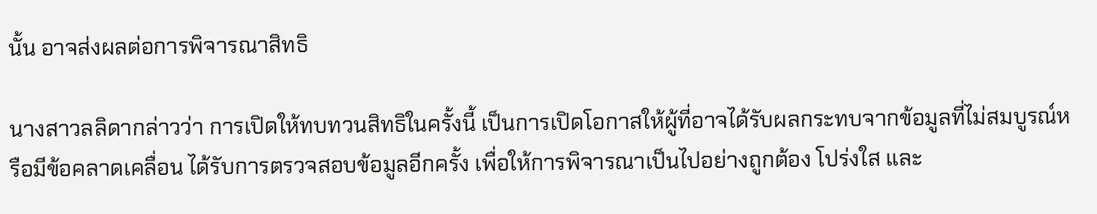นั้น อาจส่งผลต่อการพิจารณาสิทธิ

นางสาวลลิดากล่าวว่า การเปิดให้ทบทวนสิทธิในครั้งนี้ เป็นการเปิดโอกาสให้ผู้ที่อาจได้รับผลกระทบจากข้อมูลที่ไม่สมบูรณ์หรือมีข้อคลาดเคลื่อน ได้รับการตรวจสอบข้อมูลอีกครั้ง เพื่อให้การพิจารณาเป็นไปอย่างถูกต้อง โปร่งใส และ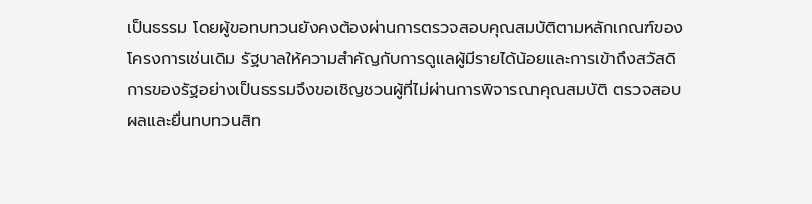เป็นธรรม โดยผู้ขอทบทวนยังคงต้องผ่านการตรวจสอบคุณสมบัติตามหลักเกณฑ์ของโครงการเช่นเดิม รัฐบาลให้ความสำคัญกับการดูแลผู้มีรายได้น้อยและการเข้าถึงสวัสดิการของรัฐอย่างเป็นธรรมจึงขอเชิญชวนผู้ที่ไม่ผ่านการพิจารณาคุณสมบัติ ตรวจสอบผลและยื่นทบทวนสิท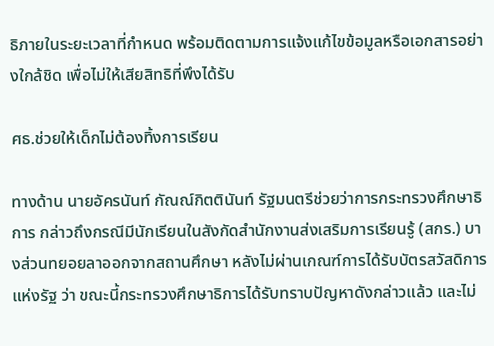ธิภายในระยะเวลาที่กำหนด พร้อมติดตามการแจ้งแก้ไขข้อมูลหรือเอกสารอย่างใกล้ชิด เพื่อไม่ให้เสียสิทธิที่พึงได้รับ

ศธ.ช่วยให้เด็กไม่ต้องทิ้งการเรียน

ทางด้าน นายอัครนันท์ กัณณ์กิตตินันท์ รัฐมนตรีช่วยว่าการกระทรวงศึกษาธิการ กล่าวถึงกรณีมีนักเรียนในสังกัดสำนักงานส่งเสริมการเรียนรู้ (สกร.) บางส่วนทยอยลาออกจากสถานศึกษา หลังไม่ผ่านเกณฑ์การได้รับบัตรสวัสดิการแห่งรัฐ ว่า ขณะนี้กระทรวงศึกษาธิการได้รับทราบปัญหาดังกล่าวแล้ว และไม่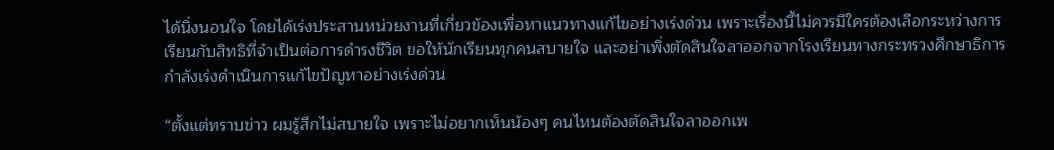ได้นิ่งนอนใจ โดยได้เร่งประสานหน่วยงานที่เกี่ยวข้องเพื่อหาแนวทางแก้ไขอย่างเร่งด่วน เพราะเรื่องนี้ไม่ควรมีใครต้องเลือกระหว่างการเรียนกับสิทธิที่จำเป็นต่อการดำรงชีวิต ขอให้นักเรียนทุกคนสบายใจ และอย่าเพิ่งตัดสินใจลาออกจากโรงเรียนทางกระทรวงศึกษาธิการกำลังเร่งดำเนินการแก้ไขปัญหาอย่างเร่งด่วน

“ตั้งแต่ทราบข่าว ผมรู้สึกไม่สบายใจ เพราะไม่อยากเห็นน้องๆ คนไหนต้องตัดสินใจลาออกเพ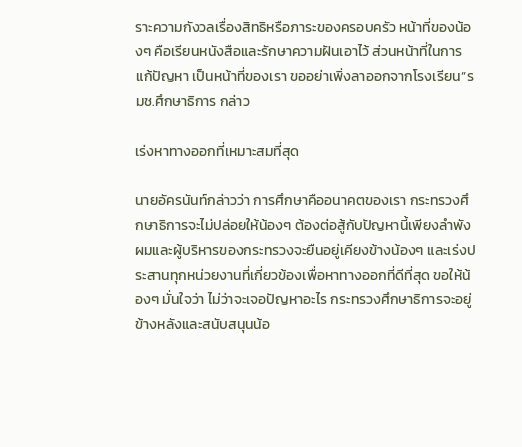ราะความกังวลเรื่องสิทธิหรือภาระของครอบครัว หน้าที่ของน้องๆ คือเรียนหนังสือและรักษาความฝันเอาไว้ ส่วนหน้าที่ในการแก้ปัญหา เป็นหน้าที่ของเรา ขออย่าเพิ่งลาออกจากโรงเรียน”รมช.ศึกษาธิการ กล่าว

เร่งหาทางออกที่เหมาะสมที่สุด

นายอัครนันท์กล่าวว่า การศึกษาคืออนาคตของเรา กระทรวงศึกษาธิการจะไม่ปล่อยให้น้องๆ ต้องต่อสู้กับปัญหานี้เพียงลำพัง ผมและผู้บริหารของกระทรวงจะยืนอยู่เคียงข้างน้องๆ และเร่งประสานทุกหน่วยงานที่เกี่ยวข้องเพื่อหาทางออกที่ดีที่สุด ขอให้น้องๆ มั่นใจว่า ไม่ว่าจะเจอปัญหาอะไร กระทรวงศึกษาธิการจะอยู่ข้างหลังและสนับสนุนน้อ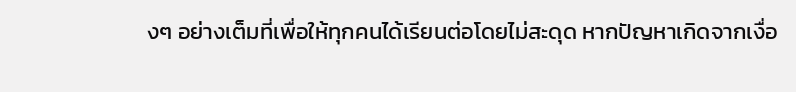งๆ อย่างเต็มที่เพื่อให้ทุกคนได้เรียนต่อโดยไม่สะดุด หากปัญหาเกิดจากเงื่อ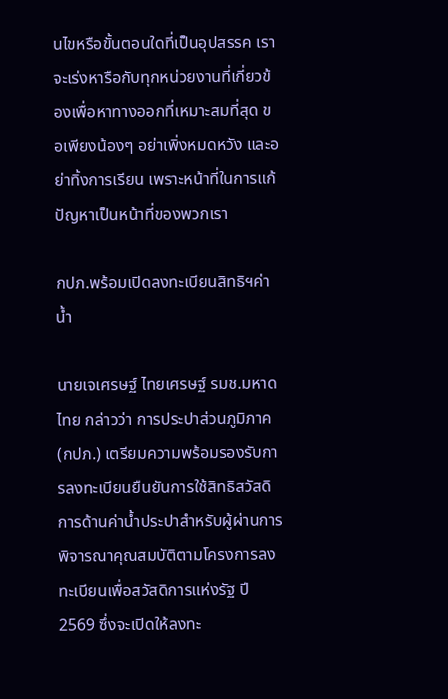นไขหรือขั้นตอนใดที่เป็นอุปสรรค เราจะเร่งหารือกับทุกหน่วยงานที่เกี่ยวข้องเพื่อหาทางออกที่เหมาะสมที่สุด ขอเพียงน้องๆ อย่าเพิ่งหมดหวัง และอย่าทิ้งการเรียน เพราะหน้าที่ในการแก้ปัญหาเป็นหน้าที่ของพวกเรา

กปภ.พร้อมเปิดลงทะเบียนสิทธิฯค่าน้ำ

นายเจเศรษฐ์ ไทยเศรษฐ์ รมช.มหาดไทย กล่าวว่า การประปาส่วนภูมิภาค (กปภ.) เตรียมความพร้อมรองรับการลงทะเบียนยืนยันการใช้สิทธิสวัสดิการด้านค่าน้ำประปาสำหรับผู้ผ่านการพิจารณาคุณสมบัติตามโครงการลงทะเบียนเพื่อสวัสดิการแห่งรัฐ ปี 2569 ซึ่งจะเปิดให้ลงทะ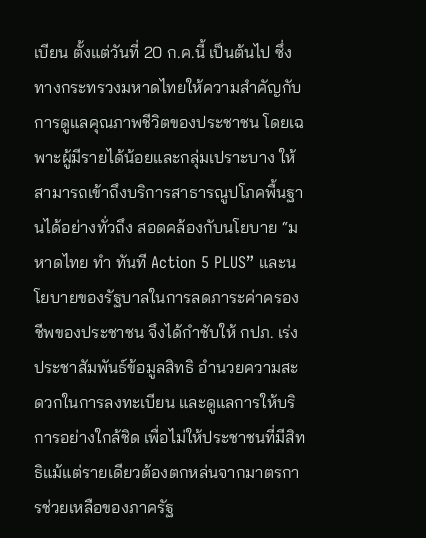เบียน ตั้งแต่วันที่ 20 ก.ค.นี้ เป็นต้นไป ซึ่งทางกระทรวงมหาดไทยให้ความสำคัญกับการดูแลคุณภาพชีวิตของประชาชน โดยเฉพาะผู้มีรายได้น้อยและกลุ่มเปราะบาง ให้สามารถเข้าถึงบริการสาธารณูปโภคพื้นฐานได้อย่างทั่วถึง สอดคล้องกับนโยบาย “มหาดไทย ทำ ทันที Action 5 PLUS” และนโยบายของรัฐบาลในการลดภาระค่าครองชีพของประชาชน จึงได้กำชับให้ กปภ. เร่งประชาสัมพันธ์ข้อมูลสิทธิ อำนวยความสะดวกในการลงทะเบียน และดูแลการให้บริการอย่างใกล้ชิด เพื่อไม่ให้ประชาชนที่มีสิทธิแม้แต่รายเดียวต้องตกหล่นจากมาตรการช่วยเหลือของภาครัฐ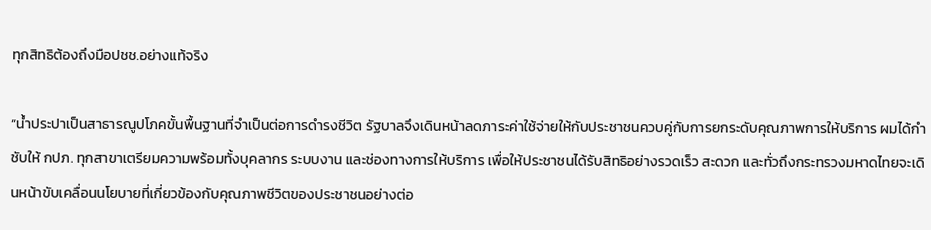ทุกสิทธิต้องถึงมือปชช.อย่างแท้จริง

“น้ำประปาเป็นสาธารณูปโภคขั้นพื้นฐานที่จำเป็นต่อการดำรงชีวิต รัฐบาลจึงเดินหน้าลดภาระค่าใช้จ่ายให้กับประชาชนควบคู่กับการยกระดับคุณภาพการให้บริการ ผมได้กำชับให้ กปภ. ทุกสาขาเตรียมความพร้อมทั้งบุคลากร ระบบงาน และช่องทางการให้บริการ เพื่อให้ประชาชนได้รับสิทธิอย่างรวดเร็ว สะดวก และทั่วถึงกระทรวงมหาดไทยจะเดินหน้าขับเคลื่อนนโยบายที่เกี่ยวข้องกับคุณภาพชีวิตของประชาชนอย่างต่อ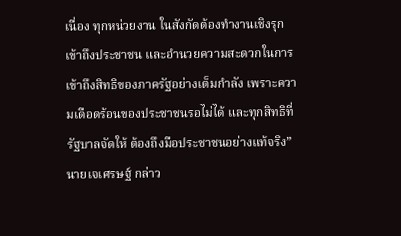เนื่อง ทุกหน่วยงาน ในสังกัดต้องทำงานเชิงรุก เข้าถึงประชาชน และอำนวยความสะดวกในการเข้าถึงสิทธิของภาครัฐอย่างเต็มกำลัง เพราะความเดือดร้อนของประชาชนรอไม่ได้ และทุกสิทธิที่รัฐบาลจัดให้ ต้องถึงมือประชาชนอย่างแท้จริง” นายเจเศรษฐ์ กล่าว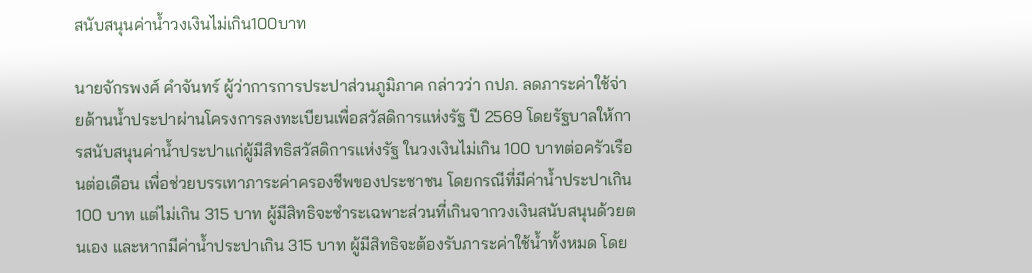สนับสนุนค่าน้ำวงเงินไม่เกิน100บาท

นายจักรพงศ์ คำจันทร์ ผู้ว่าการการประปาส่วนภูมิภาค กล่าวว่า กปภ. ลดภาระค่าใช้จ่ายด้านน้ำประปาผ่านโครงการลงทะเบียนเพื่อสวัสดิการแห่งรัฐ ปี 2569 โดยรัฐบาลให้การสนับสนุนค่าน้ำประปาแก่ผู้มีสิทธิสวัสดิการแห่งรัฐ ในวงเงินไม่เกิน 100 บาทต่อครัวเรือนต่อเดือน เพื่อช่วยบรรเทาภาระค่าครองชีพของประชาชน โดยกรณีที่มีค่าน้ำประปาเกิน 100 บาท แต่ไม่เกิน 315 บาท ผู้มีสิทธิจะชำระเฉพาะส่วนที่เกินจากวงเงินสนับสนุนด้วยตนเอง และหากมีค่าน้ำประปาเกิน 315 บาท ผู้มีสิทธิจะต้องรับภาระค่าใช้น้ำทั้งหมด โดย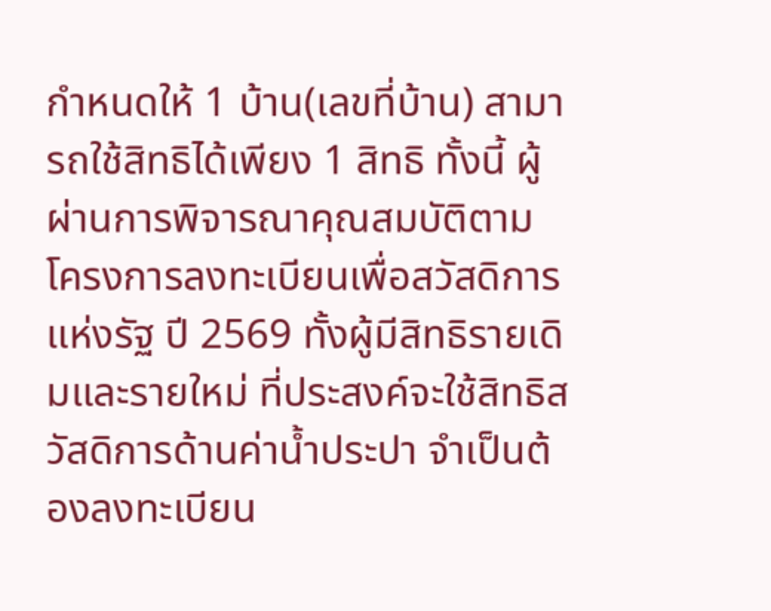กำหนดให้ 1 บ้าน(เลขที่บ้าน) สามารถใช้สิทธิได้เพียง 1 สิทธิ ทั้งนี้ ผู้ผ่านการพิจารณาคุณสมบัติตามโครงการลงทะเบียนเพื่อสวัสดิการแห่งรัฐ ปี 2569 ทั้งผู้มีสิทธิรายเดิมและรายใหม่ ที่ประสงค์จะใช้สิทธิสวัสดิการด้านค่าน้ำประปา จำเป็นต้องลงทะเบียน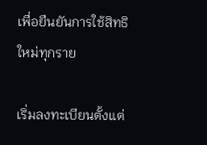เพื่อยืนยันการใช้สิทธิใหม่ทุกราย

เริ่มลงทะเบียนตั้งแต่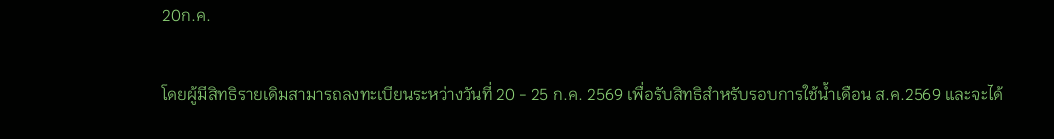20ก.ค.

โดยผู้มีสิทธิรายเดิมสามารถลงทะเบียนระหว่างวันที่ 20 - 25 ก.ค. 2569 เพื่อรับสิทธิสำหรับรอบการใช้น้ำเดือน ส.ค.2569 และจะได้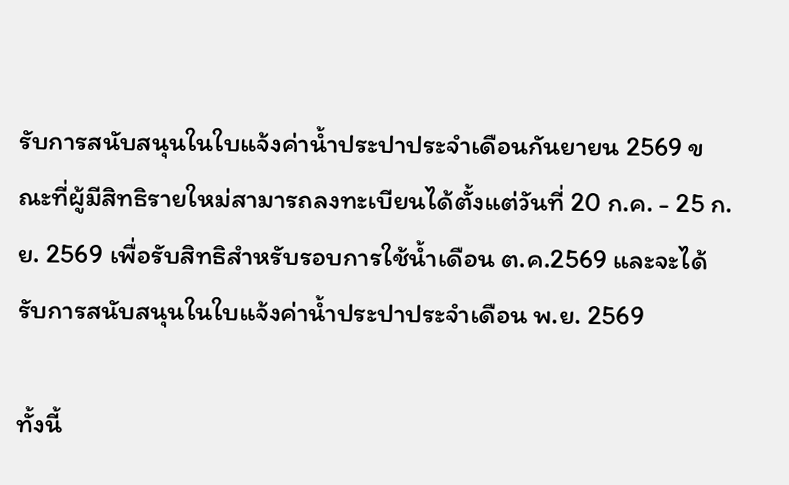รับการสนับสนุนในใบแจ้งค่าน้ำประปาประจำเดือนกันยายน 2569 ขณะที่ผู้มีสิทธิรายใหม่สามารถลงทะเบียนได้ตั้งแต่วันที่ 20 ก.ค. - 25 ก.ย. 2569 เพื่อรับสิทธิสำหรับรอบการใช้น้ำเดือน ต.ค.2569 และจะได้รับการสนับสนุนในใบแจ้งค่าน้ำประปาประจำเดือน พ.ย. 2569

ทั้งนี้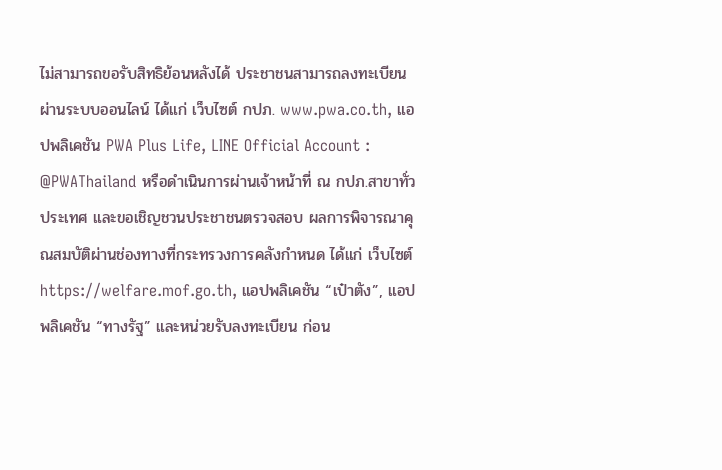ไม่สามารถขอรับสิทธิย้อนหลังได้ ประชาชนสามารถลงทะเบียนผ่านระบบออนไลน์ ได้แก่ เว็บไซต์ กปภ. www.pwa.co.th, แอปพลิเคชัน PWA Plus Life, LINE Official Account : @PWAThailand หรือดำเนินการผ่านเจ้าหน้าที่ ณ กปภ.สาขาทั่วประเทศ และขอเชิญชวนประชาชนตรวจสอบ ผลการพิจารณาคุณสมบัติผ่านช่องทางที่กระทรวงการคลังกำหนด ได้แก่ เว็บไซต์ https://welfare.mof.go.th, แอปพลิเคชัน “เป๋าตัง”, แอปพลิเคชัน “ทางรัฐ” และหน่วยรับลงทะเบียน ก่อน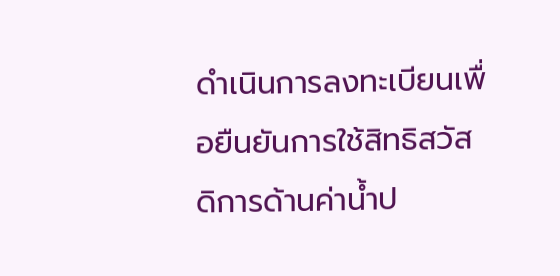ดำเนินการลงทะเบียนเพื่อยืนยันการใช้สิทธิสวัสดิการด้านค่าน้ำป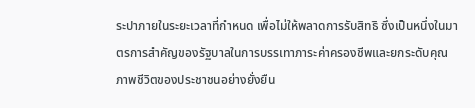ระปาภายในระยะเวลาที่กำหนด เพื่อไม่ให้พลาดการรับสิทธิ ซึ่งเป็นหนึ่งในมาตรการสำคัญของรัฐบาลในการบรรเทาภาระค่าครองชีพและยกระดับคุณภาพชีวิตของประชาชนอย่างยั่งยืน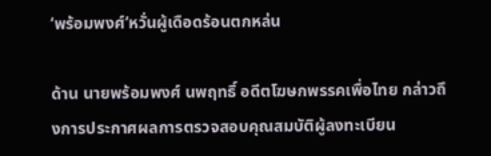‘พร้อมพงศ์’หวั่นผู้เดือดร้อนตกหล่น

ด้าน นายพร้อมพงศ์ นพฤทธิ์ อดีตโฆษกพรรคเพื่อไทย กล่าวถึงการประกาศผลการตรวจสอบคุณสมบัติผู้ลงทะเบียน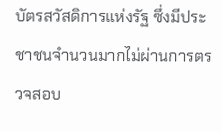บัตรสวัสดิการแห่งรัฐ ซึ่งมีประชาชนจำนวนมากไม่ผ่านการตรวจสอบ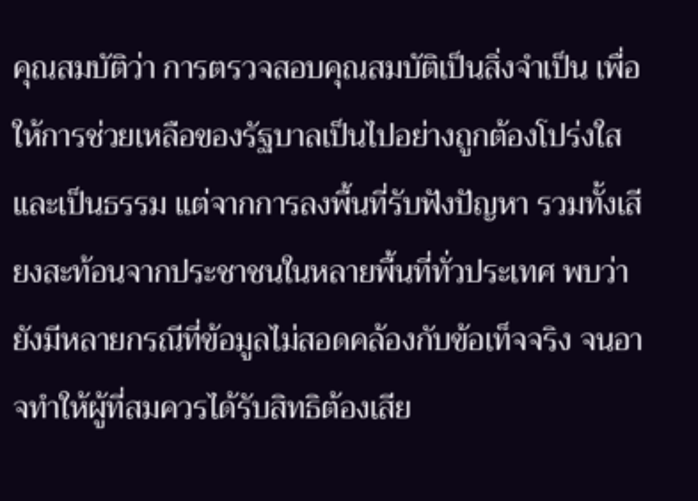คุณสมบัติว่า การตรวจสอบคุณสมบัติเป็นสิ่งจำเป็น เพื่อให้การช่วยเหลือของรัฐบาลเป็นไปอย่างถูกต้องโปร่งใส และเป็นธรรม แต่จากการลงพื้นที่รับฟังปัญหา รวมทั้งเสียงสะท้อนจากประชาชนในหลายพื้นที่ทั่วประเทศ พบว่ายังมีหลายกรณีที่ข้อมูลไม่สอดคล้องกับข้อเท็จจริง จนอาจทำให้ผู้ที่สมควรได้รับสิทธิต้องเสีย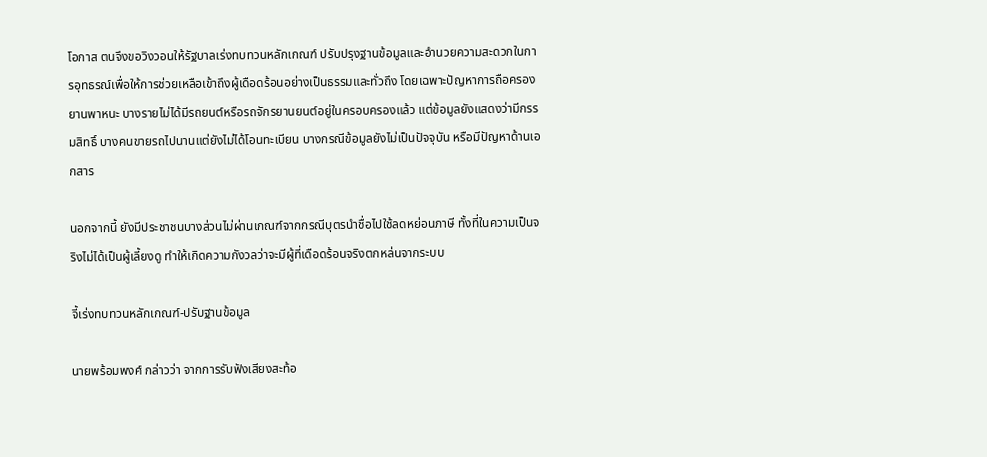โอกาส ตนจึงขอวิงวอนให้รัฐบาลเร่งทบทวนหลักเกณฑ์ ปรับปรุงฐานข้อมูลและอำนวยความสะดวกในการอุทธรณ์เพื่อให้การช่วยเหลือเข้าถึงผู้เดือดร้อนอย่างเป็นธรรมและทั่วถึง โดยเฉพาะปัญหาการถือครองยานพาหนะ บางรายไม่ได้มีรถยนต์หรือรถจักรยานยนต์อยู่ในครอบครองแล้ว แต่ข้อมูลยังแสดงว่ามีกรรมสิทธิ์ บางคนขายรถไปนานแต่ยังไม่ได้โอนทะเบียน บางกรณีข้อมูลยังไม่เป็นปัจจุบัน หรือมีปัญหาด้านเอกสาร

นอกจากนี้ ยังมีประชาชนบางส่วนไม่ผ่านเกณฑ์จากกรณีบุตรนำชื่อไปใช้ลดหย่อนภาษี ทั้งที่ในความเป็นจริงไม่ได้เป็นผู้เลี้ยงดู ทำให้เกิดความกังวลว่าจะมีผู้ที่เดือดร้อนจริงตกหล่นจากระบบ

จี้เร่งทบทวนหลักเกณฑ์-ปรับฐานข้อมูล

นายพร้อมพงศ์ กล่าวว่า จากการรับฟังเสียงสะท้อ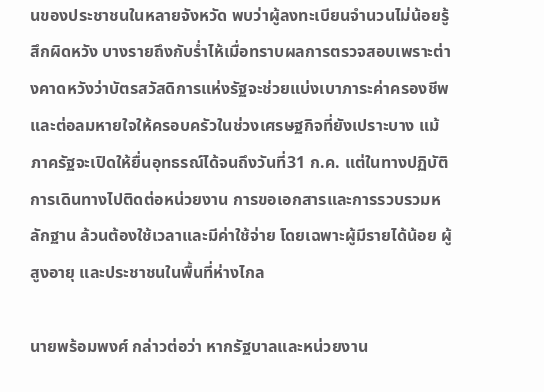นของประชาชนในหลายจังหวัด พบว่าผู้ลงทะเบียนจำนวนไม่น้อยรู้สึกผิดหวัง บางรายถึงกับร่ำไห้เมื่อทราบผลการตรวจสอบเพราะต่างคาดหวังว่าบัตรสวัสดิการแห่งรัฐจะช่วยแบ่งเบาภาระค่าครองชีพและต่อลมหายใจให้ครอบครัวในช่วงเศรษฐกิจที่ยังเปราะบาง แม้ภาครัฐจะเปิดให้ยื่นอุทธรณ์ได้จนถึงวันที่31 ก.ค. แต่ในทางปฏิบัติ การเดินทางไปติดต่อหน่วยงาน การขอเอกสารและการรวบรวมหลักฐาน ล้วนต้องใช้เวลาและมีค่าใช้จ่าย โดยเฉพาะผู้มีรายได้น้อย ผู้สูงอายุ และประชาชนในพื้นที่ห่างไกล

นายพร้อมพงศ์ กล่าวต่อว่า หากรัฐบาลและหน่วยงาน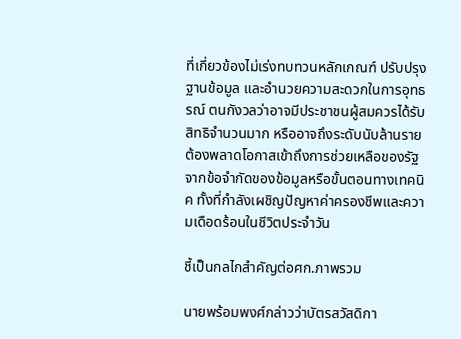ที่เกี่ยวข้องไม่เร่งทบทวนหลักเกณฑ์ ปรับปรุงฐานข้อมูล และอำนวยความสะดวกในการอุทธรณ์ ตนกังวลว่าอาจมีประชาชนผู้สมควรได้รับสิทธิจำนวนมาก หรืออาจถึงระดับนับล้านราย ต้องพลาดโอกาสเข้าถึงการช่วยเหลือของรัฐจากข้อจำกัดของข้อมูลหรือขั้นตอนทางเทคนิค ทั้งที่กำลังเผชิญปัญหาค่าครองชีพและความเดือดร้อนในชีวิตประจำวัน

ชี้เป็นกลไกสำคัญต่อศก.ภาพรวม

นายพร้อมพงศ์กล่าวว่าบัตรสวัสดิกา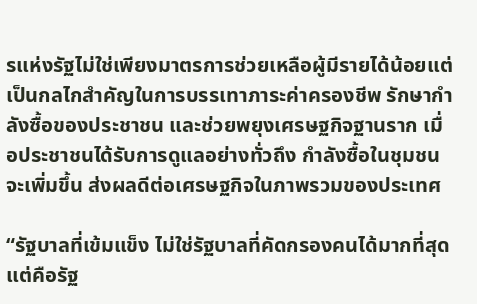รแห่งรัฐไม่ใช่เพียงมาตรการช่วยเหลือผู้มีรายได้น้อยแต่เป็นกลไกสำคัญในการบรรเทาภาระค่าครองชีพ รักษากำลังซื้อของประชาชน และช่วยพยุงเศรษฐกิจฐานราก เมื่อประชาชนได้รับการดูแลอย่างทั่วถึง กำลังซื้อในชุมชนจะเพิ่มขึ้น ส่งผลดีต่อเศรษฐกิจในภาพรวมของประเทศ

“รัฐบาลที่เข้มแข็ง ไม่ใช่รัฐบาลที่คัดกรองคนได้มากที่สุด แต่คือรัฐ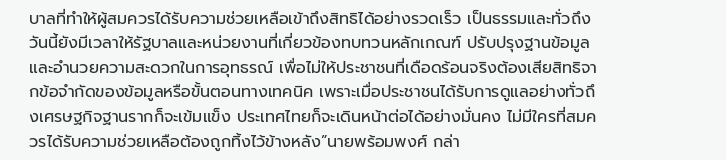บาลที่ทำให้ผู้สมควรได้รับความช่วยเหลือเข้าถึงสิทธิได้อย่างรวดเร็ว เป็นธรรมและทั่วถึง วันนี้ยังมีเวลาให้รัฐบาลและหน่วยงานที่เกี่ยวข้องทบทวนหลักเกณฑ์ ปรับปรุงฐานข้อมูล และอำนวยความสะดวกในการอุทธรณ์ เพื่อไม่ให้ประชาชนที่เดือดร้อนจริงต้องเสียสิทธิจากข้อจำกัดของข้อมูลหรือขั้นตอนทางเทคนิค เพราะเมื่อประชาชนได้รับการดูแลอย่างทั่วถึงเศรษฐกิจฐานรากก็จะเข้มแข็ง ประเทศไทยก็จะเดินหน้าต่อได้อย่างมั่นคง ไม่มีใครที่สมควรได้รับความช่วยเหลือต้องถูกทิ้งไว้ข้างหลัง”นายพร้อมพงศ์ กล่า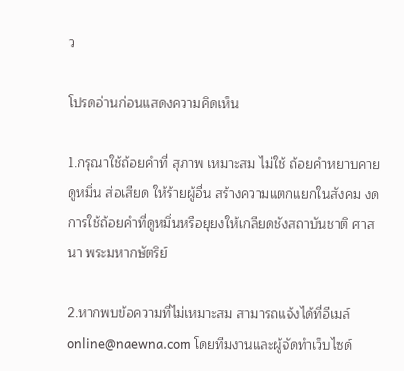ว

โปรดอ่านก่อนแสดงความคิดเห็น

1.กรุณาใช้ถ้อยคำที่ สุภาพ เหมาะสม ไม่ใช้ ถ้อยคำหยาบคาย ดูหมิ่น ส่อเสียด ให้ร้ายผู้อื่น สร้างความแตกแยกในสังคม งดการใช้ถ้อยคำที่ดูหมิ่นหรือยุยงให้เกลียดชังสถาบันชาติ ศาสนา พระมหากษัตริย์

2.หากพบข้อความที่ไม่เหมาะสม สามารถแจ้งได้ที่อีเมล์ online@naewna.com โดยทีมงานและผู้จัดทำเว็บไซด์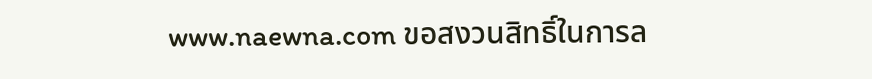www.naewna.com ขอสงวนสิทธิ์ในการล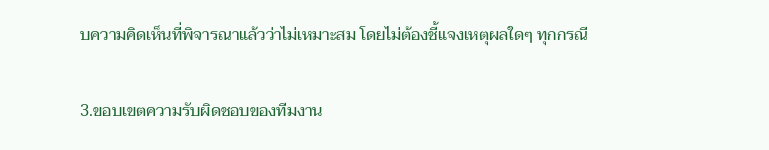บความคิดเห็นที่พิจารณาแล้วว่าไม่เหมาะสม โดยไม่ต้องชี้แจงเหตุผลใดๆ ทุกกรณี

3.ขอบเขตความรับผิดชอบของทีมงาน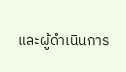และผู้ดำเนินการ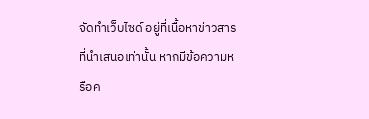จัดทำเว็บไซด์ อยู่ที่เนื้อหาข่าวสารที่นำเสนอเท่านั้น หากมีข้อความหรือค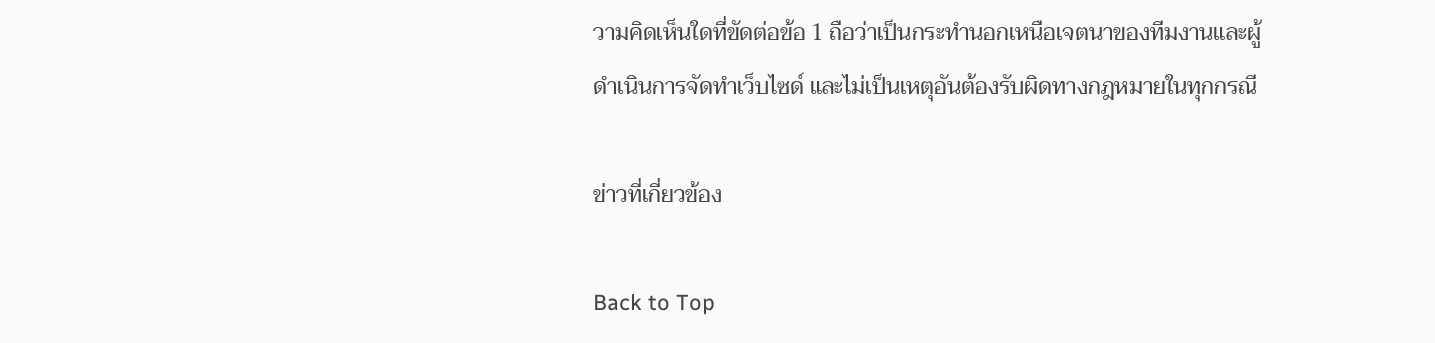วามคิดเห็นใดที่ขัดต่อข้อ 1 ถือว่าเป็นกระทำนอกเหนือเจตนาของทีมงานและผู้ดำเนินการจัดทำเว็บไซด์ และไม่เป็นเหตุอันต้องรับผิดทางกฎหมายในทุกกรณี

ข่าวที่เกี่ยวข้อง

Back to Top